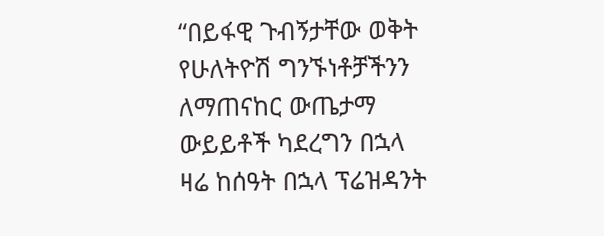“በይፋዊ ጉብኝታቸው ወቅት የሁለትዮሽ ግንኙነቶቻችንን ለማጠናከር ውጤታማ ውይይቶች ካደረግን በኋላ ዛሬ ከሰዓት በኋላ ፕሬዝዳንት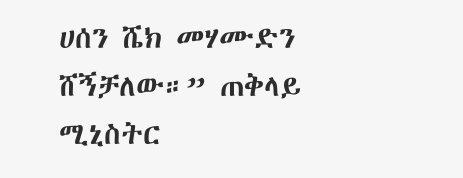ሀሰን ሼክ መሃሙድን ሸኝቻለው።” ጠቅላይ ሚኒስትር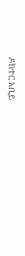ዶክተር አቢይ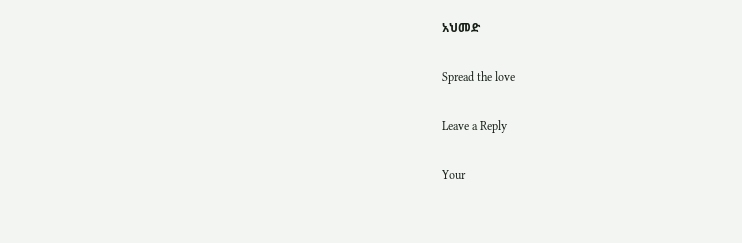አህመድ

Spread the love

Leave a Reply

Your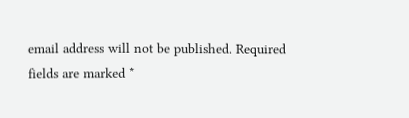email address will not be published. Required fields are marked *